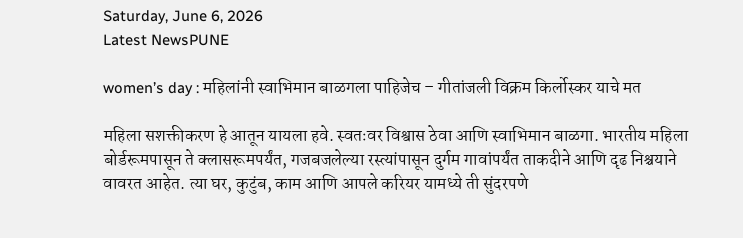Saturday, June 6, 2026
Latest NewsPUNE

women’s day : महिलांनी स्वाभिमान बाळगला पाहिजेच – गीतांजली विक्रम किर्लोस्कर याचे मत

महिला सशक्तीकरण हे आतून यायला हवे. स्वतःवर विश्वास ठेवा आणि स्वाभिमान बाळगा. भारतीय महिला बोर्डरूमपासून ते क्लासरूमपर्यंत, गजबजलेल्या रस्त्यांपासून दुर्गम गावांपर्यंत ताकदीने आणि दृढ निश्चयाने वावरत आहेत. त्या घर, कुटुंब, काम आणि आपले करियर यामध्ये ती सुंदरपणे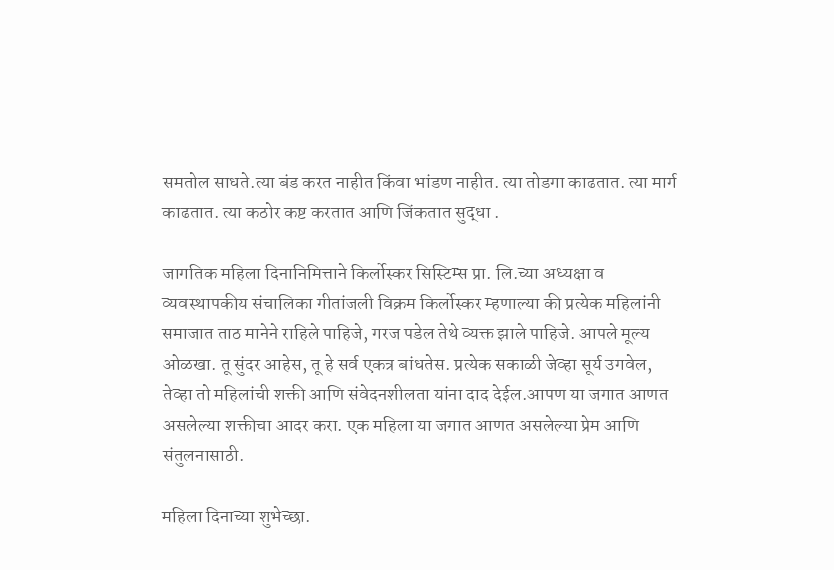समतोल साधते.त्या बंड करत नाहीत किंवा भांडण नाहीत. त्या तोडगा काढतात. त्या मार्ग काढतात. त्या कठोर कष्ट करतात आणि जिंकतात सुद्धा .

जागतिक महिला दिनानिमित्ताने किर्लोस्कर सिस्टिम्स प्रा. लि.च्या अध्यक्षा व व्यवस्थापकीय संचालिका गीतांजली विक्रम किर्लोस्कर म्हणाल्या की प्रत्येक महिलांनी समाजात ताठ मानेने राहिले पाहिजे, गरज पडेल तेथे व्यक्त झाले पाहिजे. आपले मूल्य ओळखा. तू सुंदर आहेस, तू हे सर्व एकत्र बांधतेस. प्रत्येक सकाळी जेव्हा सूर्य उगवेल, तेव्हा तो महिलांची शक्ती आणि संवेदनशीलता यांना दाद देईल.आपण या जगात आणत असलेल्या शक्तीचा आदर करा. एक महिला या जगात आणत असलेल्या प्रेम आणि संतुलनासाठी.

महिला दिनाच्या शुभेच्छा.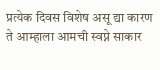प्रत्येक दिवस विशेष असू द्या कारण ते आम्हाला आमची स्वप्ने साकार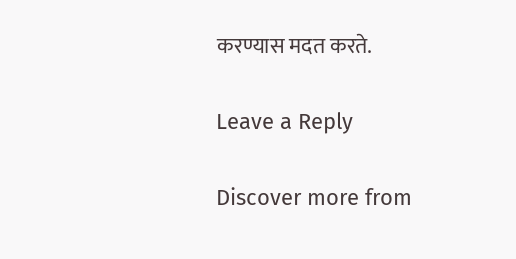करण्यास मदत करते.

Leave a Reply

Discover more from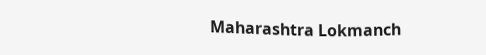Maharashtra Lokmanch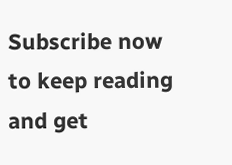Subscribe now to keep reading and get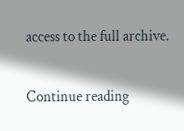access to the full archive.

Continue reading